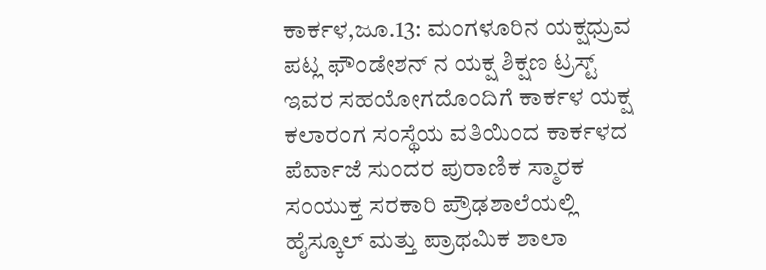ಕಾರ್ಕಳ,ಜೂ.13: ಮಂಗಳೂರಿನ ಯಕ್ಷಧ್ರುವ ಪಟ್ಲ ಫೌಂಡೇಶನ್ ನ ಯಕ್ಷ ಶಿಕ್ಷಣ ಟ್ರಸ್ಟ್ ಇವರ ಸಹಯೋಗದೊಂದಿಗೆ ಕಾರ್ಕಳ ಯಕ್ಷ ಕಲಾರಂಗ ಸಂಸ್ಥೆಯ ವತಿಯಿಂದ ಕಾರ್ಕಳದ ಪೆರ್ವಾಜೆ ಸುಂದರ ಪುರಾಣಿಕ ಸ್ಮಾರಕ ಸಂಯುಕ್ತ ಸರಕಾರಿ ಪ್ರೌಢಶಾಲೆಯಲ್ಲಿ ಹೈಸ್ಕೂಲ್ ಮತ್ತು ಪ್ರಾಥಮಿಕ ಶಾಲಾ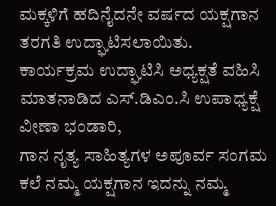ಮಕ್ಕಳಿಗೆ ಹದಿನೈದನೇ ವರ್ಷದ ಯಕ್ಷಗಾನ ತರಗತಿ ಉದ್ಘಾಟಿಸಲಾಯಿತು.
ಕಾರ್ಯಕ್ರಮ ಉದ್ಘಾಟಿಸಿ ಅಧ್ಯಕ್ಷತೆ ವಹಿಸಿ ಮಾತನಾಡಿದ ಎಸ್.ಡಿಎಂ.ಸಿ ಉಪಾಧ್ಯಕ್ಷೆ ವೀಣಾ ಭಂಡಾರಿ,
ಗಾನ ನೃತ್ಯ ಸಾಹಿತ್ಯಗಳ ಅಪೂರ್ವ ಸಂಗಮ ಕಲೆ ನಮ್ಮ ಯಕ್ಷಗಾನ ಇದನ್ನು ನಮ್ಮ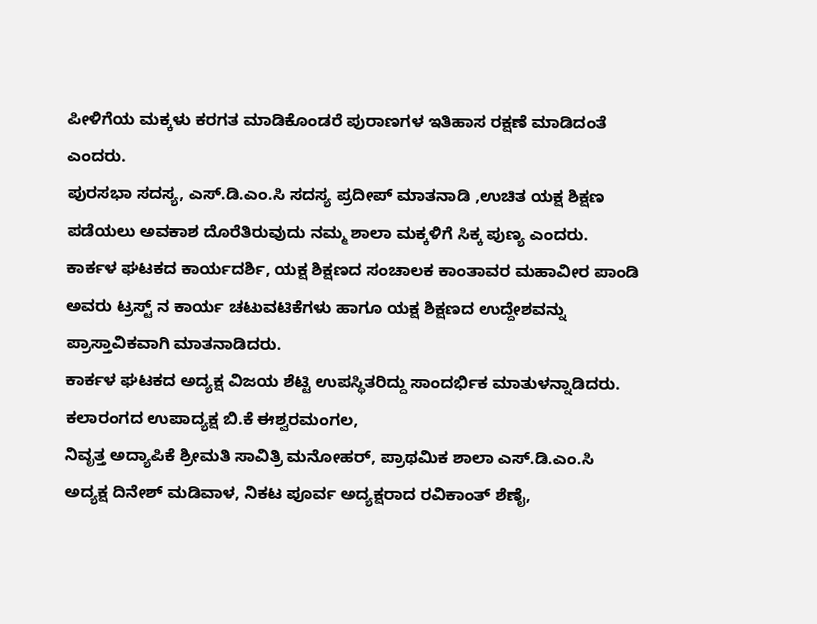ಪೀಳಿಗೆಯ ಮಕ್ಕಳು ಕರಗತ ಮಾಡಿಕೊಂಡರೆ ಪುರಾಣಗಳ ಇತಿಹಾಸ ರಕ್ಷಣೆ ಮಾಡಿದಂತೆ ಎಂದರು.
ಪುರಸಭಾ ಸದಸ್ಯ, ಎಸ್.ಡಿ.ಎಂ.ಸಿ ಸದಸ್ಯ ಪ್ರದೀಪ್ ಮಾತನಾಡಿ ,ಉಚಿತ ಯಕ್ಷ ಶಿಕ್ಷಣ ಪಡೆಯಲು ಅವಕಾಶ ದೊರೆತಿರುವುದು ನಮ್ಮ ಶಾಲಾ ಮಕ್ಕಳಿಗೆ ಸಿಕ್ಕ ಪುಣ್ಯ ಎಂದರು.
ಕಾರ್ಕಳ ಘಟಕದ ಕಾರ್ಯದರ್ಶಿ, ಯಕ್ಷ ಶಿಕ್ಷಣದ ಸಂಚಾಲಕ ಕಾಂತಾವರ ಮಹಾವೀರ ಪಾಂಡಿ ಅವರು ಟ್ರಸ್ಟ್ ನ ಕಾರ್ಯ ಚಟುವಟಿಕೆಗಳು ಹಾಗೂ ಯಕ್ಷ ಶಿಕ್ಷಣದ ಉದ್ದೇಶವನ್ನು ಪ್ರಾಸ್ತಾವಿಕವಾಗಿ ಮಾತನಾಡಿದರು.
ಕಾರ್ಕಳ ಘಟಕದ ಅದ್ಯಕ್ಷ ವಿಜಯ ಶೆಟ್ಟಿ ಉಪಸ್ಥಿತರಿದ್ದು ಸಾಂದರ್ಭಿಕ ಮಾತುಳನ್ನಾಡಿದರು.
ಕಲಾರಂಗದ ಉಪಾದ್ಯಕ್ಷ ಬಿ.ಕೆ ಈಶ್ವರಮಂಗಲ,
ನಿವೃತ್ತ ಅದ್ಯಾಪಿಕೆ ಶ್ರೀಮತಿ ಸಾವಿತ್ರಿ ಮನೋಹರ್, ಪ್ರಾಥಮಿಕ ಶಾಲಾ ಎಸ್.ಡಿ.ಎಂ.ಸಿ ಅದ್ಯಕ್ಷ ದಿನೇಶ್ ಮಡಿವಾಳ, ನಿಕಟ ಪೂರ್ವ ಅದ್ಯಕ್ಷರಾದ ರವಿಕಾಂತ್ ಶೆಣೈ,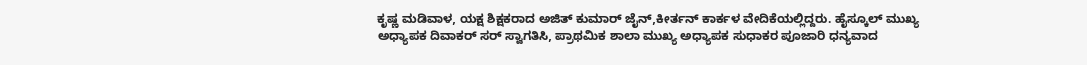ಕೃಷ್ಣ ಮಡಿವಾಳ, ಯಕ್ಷ ಶಿಕ್ಷಕರಾದ ಅಜಿತ್ ಕುಮಾರ್ ಜೈನ್,ಕೀರ್ತನ್ ಕಾರ್ಕಳ ವೇದಿಕೆಯಲ್ಲಿದ್ದರು. ಹೈಸ್ಕೂಲ್ ಮುಖ್ಯ ಅಧ್ಯಾಪಕ ದಿವಾಕರ್ ಸರ್ ಸ್ವಾಗತಿಸಿ, ಪ್ರಾಥಮಿಕ ಶಾಲಾ ಮುಖ್ಯ ಅಧ್ಯಾಪಕ ಸುಧಾಕರ ಪೂಜಾರಿ ಧನ್ಯವಾದ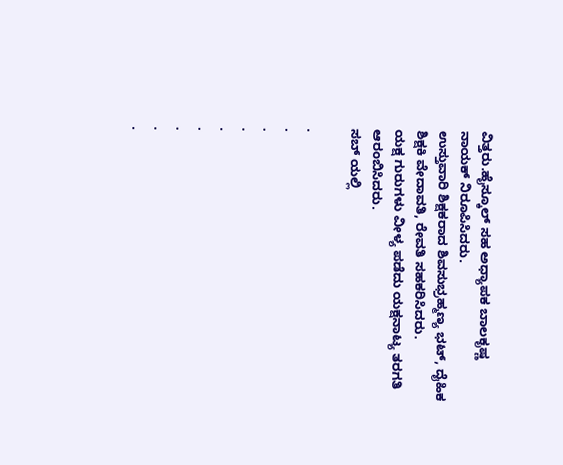ವಿತ್ತರು.ಹೈಸ್ಕೂಲ್ ಸಹ ಅಧ್ಯಾಪಕ ಬಾಲಕೃಷ್ಣ ನಾಯಕ್ ನಿರೂಪಿಸಿದರು.
ಉಸ್ತುವಾರಿ ಶಿಕ್ಷಕರಾದ ಶಿವಸುಭ್ರಹ್ಮಣ್ಯ ಭಟ್, ದೈಹಿಕ ಶಿಕ್ಷಕಿ ವೇದಾವತಿ, ರೇವತಿ ಸಹಕರಿಸಿದರು.
ಯಕ್ಷ ಗುರುಗಳು ವೀಳ್ಯ ಪಡೆದು ಯಕ್ಷನಾಟ್ಯ ತರಗತಿ ಆರಂಬಿಸಿದರು.
ಸಬ್ ಯಲ್ಲಿ

.
.
.
.
.
.
.
.
.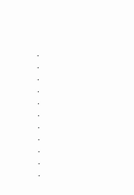.
.
.
.
.
.
.
.
.
.
.